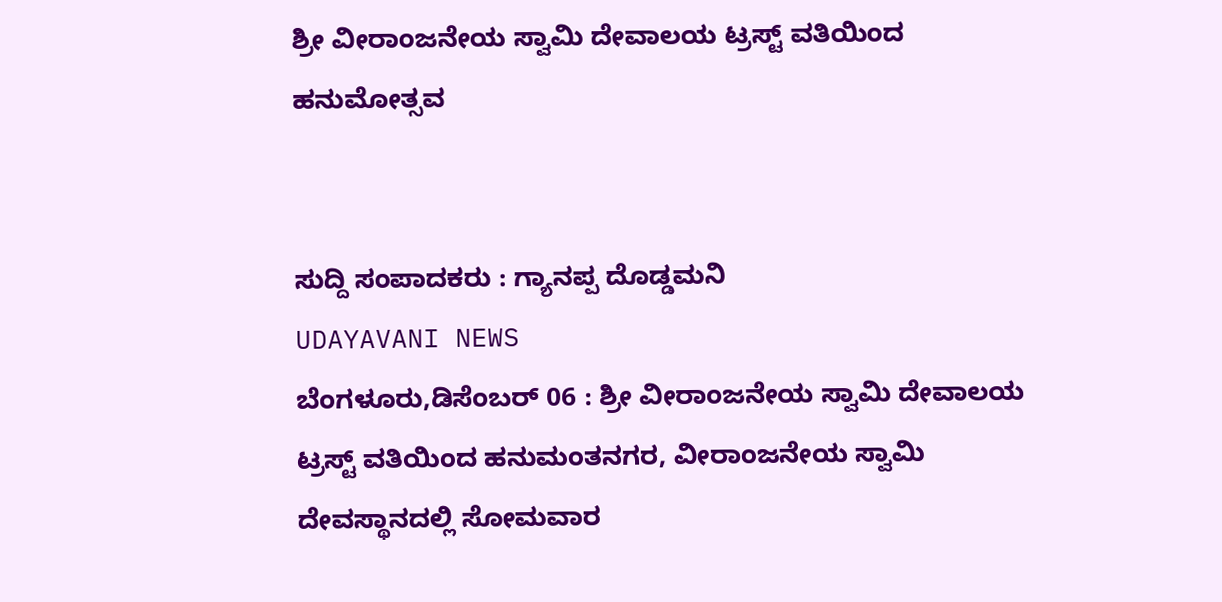ಶ್ರೀ ವೀರಾಂಜನೇಯ ಸ್ವಾಮಿ ದೇವಾಲಯ ಟ್ರಸ್ಟ್ ವತಿಯಿಂದ ಹನುಮೋತ್ಸವ


ಸುದ್ದಿ ಸಂಪಾದಕರು : ಗ್ಯಾನಪ್ಪ ದೊಡ್ಡಮನಿ
UDAYAVANI NEWS
ಬೆಂಗಳೂರು,ಡಿಸೆಂಬರ್ 06 : ಶ್ರೀ ವೀರಾಂಜನೇಯ ಸ್ವಾಮಿ ದೇವಾಲಯ ಟ್ರಸ್ಟ್ ವತಿಯಿಂದ ಹನುಮಂತನಗರ, ವೀರಾಂಜನೇಯ ಸ್ವಾಮಿ ದೇವಸ್ಥಾನದಲ್ಲಿ ಸೋಮವಾರ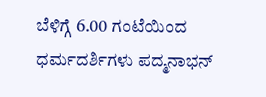ಬೆಳಿಗ್ಗೆ 6.00 ಗಂಟೆಯಿಂದ ಧರ್ಮದರ್ಶಿಗಳು ಪದ್ಮನಾಭನ್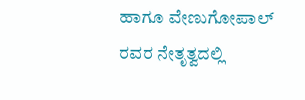ಹಾಗೂ ವೇಣುಗೋಪಾಲ್ ರವರ ನೇತೃತ್ವದಲ್ಲಿ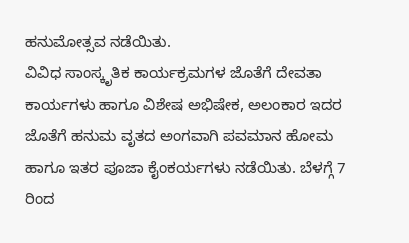ಹನುಮೋತ್ಸವ ನಡೆಯಿತು.
ವಿವಿಧ ಸಾಂಸ್ಕೃತಿಕ ಕಾರ್ಯಕ್ರಮಗಳ ಜೊತೆಗೆ ದೇವತಾ ಕಾರ್ಯಗಳು ಹಾಗೂ ವಿಶೇಷ ಅಭಿಷೇಕ, ಅಲಂಕಾರ ಇದರ ಜೊತೆಗೆ ಹನುಮ ವೃತದ ಅಂಗವಾಗಿ ಪವಮಾನ ಹೋಮ ಹಾಗೂ ಇತರ ಪೂಜಾ ಕೈಂಕರ್ಯಗಳು ನಡೆಯಿತು. ಬೆಳಗ್ಗೆ 7 ರಿಂದ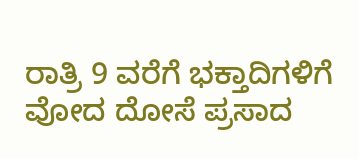ರಾತ್ರಿ 9 ವರೆಗೆ ಭಕ್ತಾದಿಗಳಿಗೆ ವೋದ ದೋಸೆ ಪ್ರಸಾದ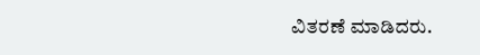ವಿತರಣೆ ಮಾಡಿದರು.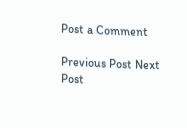Post a Comment

Previous Post Next Post